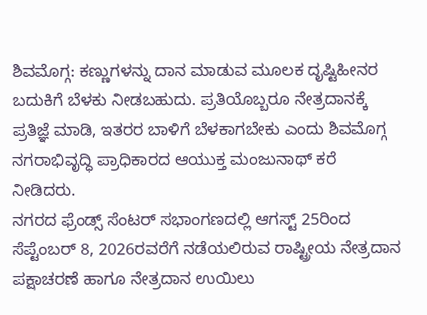ಶಿವಮೊಗ್ಗ: ಕಣ್ಣುಗಳನ್ನು ದಾನ ಮಾಡುವ ಮೂಲಕ ದೃಷ್ಟಿಹೀನರ ಬದುಕಿಗೆ ಬೆಳಕು ನೀಡಬಹುದು. ಪ್ರತಿಯೊಬ್ಬರೂ ನೇತ್ರದಾನಕ್ಕೆ ಪ್ರತಿಜ್ಞೆ ಮಾಡಿ, ಇತರರ ಬಾಳಿಗೆ ಬೆಳಕಾಗಬೇಕು ಎಂದು ಶಿವಮೊಗ್ಗ ನಗರಾಭಿವೃದ್ಧಿ ಪ್ರಾಧಿಕಾರದ ಆಯುಕ್ತ ಮಂಜುನಾಥ್ ಕರೆ ನೀಡಿದರು.
ನಗರದ ಫ್ರೆಂಡ್ಸ್ ಸೆಂಟರ್ ಸಭಾಂಗಣದಲ್ಲಿ ಆಗಸ್ಟ್ 25ರಿಂದ ಸೆಪ್ಟೆಂಬರ್ 8, 2026ರವರೆಗೆ ನಡೆಯಲಿರುವ ರಾಷ್ಟ್ರೀಯ ನೇತ್ರದಾನ ಪಕ್ಷಾಚರಣೆ ಹಾಗೂ ನೇತ್ರದಾನ ಉಯಿಲು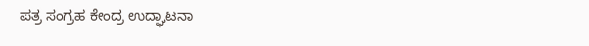ಪತ್ರ ಸಂಗ್ರಹ ಕೇಂದ್ರ ಉದ್ಘಾಟನಾ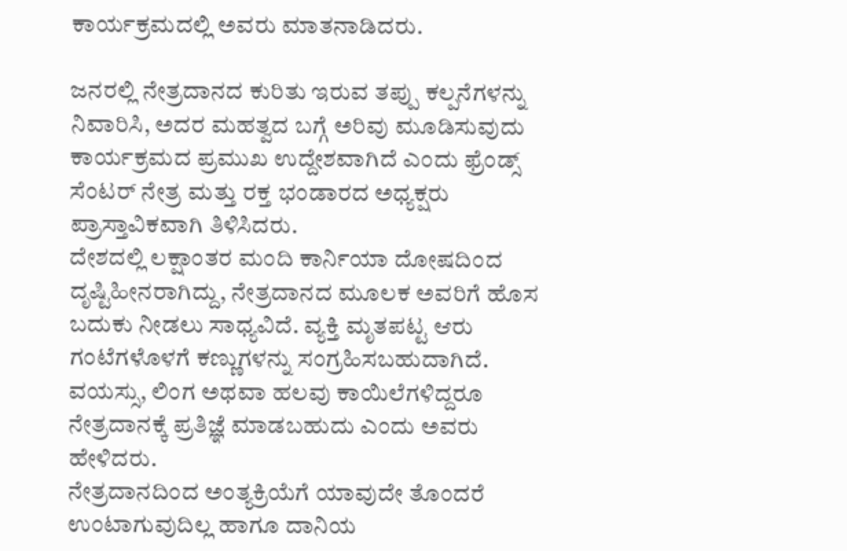ಕಾರ್ಯಕ್ರಮದಲ್ಲಿ ಅವರು ಮಾತನಾಡಿದರು.

ಜನರಲ್ಲಿ ನೇತ್ರದಾನದ ಕುರಿತು ಇರುವ ತಪ್ಪು ಕಲ್ಪನೆಗಳನ್ನು ನಿವಾರಿಸಿ, ಅದರ ಮಹತ್ವದ ಬಗ್ಗೆ ಅರಿವು ಮೂಡಿಸುವುದು ಕಾರ್ಯಕ್ರಮದ ಪ್ರಮುಖ ಉದ್ದೇಶವಾಗಿದೆ ಎಂದು ಫ್ರೆಂಡ್ಸ್ ಸೆಂಟರ್ ನೇತ್ರ ಮತ್ತು ರಕ್ತ ಭಂಡಾರದ ಅಧ್ಯಕ್ಷರು ಪ್ರಾಸ್ತಾವಿಕವಾಗಿ ತಿಳಿಸಿದರು.
ದೇಶದಲ್ಲಿ ಲಕ್ಷಾಂತರ ಮಂದಿ ಕಾರ್ನಿಯಾ ದೋಷದಿಂದ ದೃಷ್ಟಿಹೀನರಾಗಿದ್ದು, ನೇತ್ರದಾನದ ಮೂಲಕ ಅವರಿಗೆ ಹೊಸ ಬದುಕು ನೀಡಲು ಸಾಧ್ಯವಿದೆ. ವ್ಯಕ್ತಿ ಮೃತಪಟ್ಟ ಆರು ಗಂಟೆಗಳೊಳಗೆ ಕಣ್ಣುಗಳನ್ನು ಸಂಗ್ರಹಿಸಬಹುದಾಗಿದೆ. ವಯಸ್ಸು, ಲಿಂಗ ಅಥವಾ ಹಲವು ಕಾಯಿಲೆಗಳಿದ್ದರೂ ನೇತ್ರದಾನಕ್ಕೆ ಪ್ರತಿಜ್ಞೆ ಮಾಡಬಹುದು ಎಂದು ಅವರು ಹೇಳಿದರು.
ನೇತ್ರದಾನದಿಂದ ಅಂತ್ಯಕ್ರಿಯೆಗೆ ಯಾವುದೇ ತೊಂದರೆ ಉಂಟಾಗುವುದಿಲ್ಲ ಹಾಗೂ ದಾನಿಯ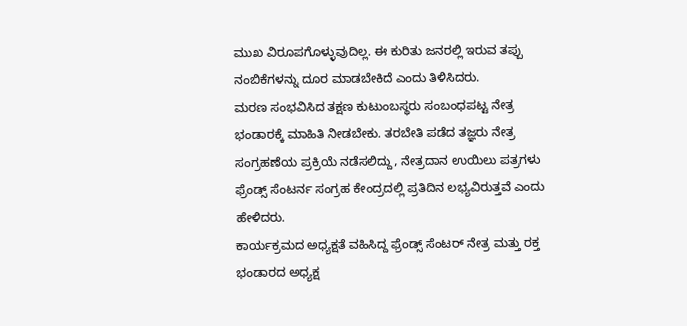ಮುಖ ವಿರೂಪಗೊಳ್ಳುವುದಿಲ್ಲ. ಈ ಕುರಿತು ಜನರಲ್ಲಿ ಇರುವ ತಪ್ಪು ನಂಬಿಕೆಗಳನ್ನು ದೂರ ಮಾಡಬೇಕಿದೆ ಎಂದು ತಿಳಿಸಿದರು.
ಮರಣ ಸಂಭವಿಸಿದ ತಕ್ಷಣ ಕುಟುಂಬಸ್ಥರು ಸಂಬಂಧಪಟ್ಟ ನೇತ್ರ ಭಂಡಾರಕ್ಕೆ ಮಾಹಿತಿ ನೀಡಬೇಕು. ತರಬೇತಿ ಪಡೆದ ತಜ್ಞರು ನೇತ್ರ ಸಂಗ್ರಹಣೆಯ ಪ್ರಕ್ರಿಯೆ ನಡೆಸಲಿದ್ದು, ನೇತ್ರದಾನ ಉಯಿಲು ಪತ್ರಗಳು ಫ್ರೆಂಡ್ಸ್ ಸೆಂಟರ್ನ ಸಂಗ್ರಹ ಕೇಂದ್ರದಲ್ಲಿ ಪ್ರತಿದಿನ ಲಭ್ಯವಿರುತ್ತವೆ ಎಂದು ಹೇಳಿದರು.
ಕಾರ್ಯಕ್ರಮದ ಅಧ್ಯಕ್ಷತೆ ವಹಿಸಿದ್ದ ಫ್ರೆಂಡ್ಸ್ ಸೆಂಟರ್ ನೇತ್ರ ಮತ್ತು ರಕ್ತ ಭಂಡಾರದ ಅಧ್ಯಕ್ಷ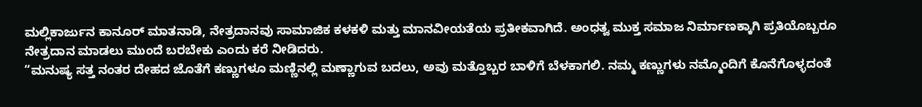ಮಲ್ಲಿಕಾರ್ಜುನ ಕಾನೂರ್ ಮಾತನಾಡಿ, ನೇತ್ರದಾನವು ಸಾಮಾಜಿಕ ಕಳಕಳಿ ಮತ್ತು ಮಾನವೀಯತೆಯ ಪ್ರತೀಕವಾಗಿದೆ. ಅಂಧತ್ವ ಮುಕ್ತ ಸಮಾಜ ನಿರ್ಮಾಣಕ್ಕಾಗಿ ಪ್ರತಿಯೊಬ್ಬರೂ ನೇತ್ರದಾನ ಮಾಡಲು ಮುಂದೆ ಬರಬೇಕು ಎಂದು ಕರೆ ನೀಡಿದರು.
“ಮನುಷ್ಯ ಸತ್ತ ನಂತರ ದೇಹದ ಜೊತೆಗೆ ಕಣ್ಣುಗಳೂ ಮಣ್ಣಿನಲ್ಲಿ ಮಣ್ಣಾಗುವ ಬದಲು, ಅವು ಮತ್ತೊಬ್ಬರ ಬಾಳಿಗೆ ಬೆಳಕಾಗಲಿ. ನಮ್ಮ ಕಣ್ಣುಗಳು ನಮ್ಮೊಂದಿಗೆ ಕೊನೆಗೊಳ್ಳದಂತೆ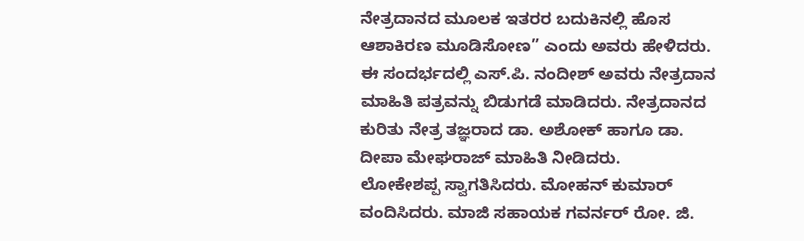ನೇತ್ರದಾನದ ಮೂಲಕ ಇತರರ ಬದುಕಿನಲ್ಲಿ ಹೊಸ ಆಶಾಕಿರಣ ಮೂಡಿಸೋಣ” ಎಂದು ಅವರು ಹೇಳಿದರು.
ಈ ಸಂದರ್ಭದಲ್ಲಿ ಎಸ್.ಪಿ. ನಂದೀಶ್ ಅವರು ನೇತ್ರದಾನ ಮಾಹಿತಿ ಪತ್ರವನ್ನು ಬಿಡುಗಡೆ ಮಾಡಿದರು. ನೇತ್ರದಾನದ ಕುರಿತು ನೇತ್ರ ತಜ್ಞರಾದ ಡಾ. ಅಶೋಕ್ ಹಾಗೂ ಡಾ. ದೀಪಾ ಮೇಘರಾಜ್ ಮಾಹಿತಿ ನೀಡಿದರು.
ಲೋಕೇಶಪ್ಪ ಸ್ವಾಗತಿಸಿದರು. ಮೋಹನ್ ಕುಮಾರ್ ವಂದಿಸಿದರು. ಮಾಜಿ ಸಹಾಯಕ ಗವರ್ನರ್ ರೋ. ಜಿ.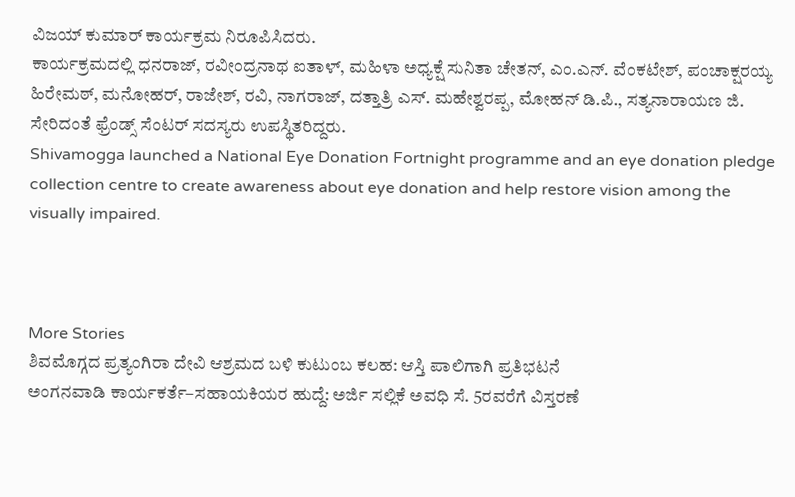ವಿಜಯ್ ಕುಮಾರ್ ಕಾರ್ಯಕ್ರಮ ನಿರೂಪಿಸಿದರು.
ಕಾರ್ಯಕ್ರಮದಲ್ಲಿ ಧನರಾಜ್, ರವೀಂದ್ರನಾಥ ಐತಾಳ್, ಮಹಿಳಾ ಅಧ್ಯಕ್ಷೆ ಸುನಿತಾ ಚೇತನ್, ಎಂ.ಎನ್. ವೆಂಕಟೇಶ್, ಪಂಚಾಕ್ಷರಯ್ಯ ಹಿರೇಮಠ್, ಮನೋಹರ್, ರಾಜೇಶ್, ರವಿ, ನಾಗರಾಜ್, ದತ್ತಾತ್ರಿ ಎಸ್. ಮಹೇಶ್ವರಪ್ಪ, ಮೋಹನ್ ಡಿ.ಪಿ., ಸತ್ಯನಾರಾಯಣ ಜಿ. ಸೇರಿದಂತೆ ಫ್ರೆಂಡ್ಸ್ ಸೆಂಟರ್ ಸದಸ್ಯರು ಉಪಸ್ಥಿತರಿದ್ದರು.
Shivamogga launched a National Eye Donation Fortnight programme and an eye donation pledge collection centre to create awareness about eye donation and help restore vision among the visually impaired.



More Stories
ಶಿವಮೊಗ್ಗದ ಪ್ರತ್ಯಂಗಿರಾ ದೇವಿ ಆಶ್ರಮದ ಬಳಿ ಕುಟುಂಬ ಕಲಹ: ಆಸ್ತಿ ಪಾಲಿಗಾಗಿ ಪ್ರತಿಭಟನೆ
ಅಂಗನವಾಡಿ ಕಾರ್ಯಕರ್ತೆ–ಸಹಾಯಕಿಯರ ಹುದ್ದೆ: ಅರ್ಜಿ ಸಲ್ಲಿಕೆ ಅವಧಿ ಸೆ. 5ರವರೆಗೆ ವಿಸ್ತರಣೆ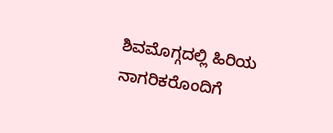ಶಿವಮೊಗ್ಗದಲ್ಲಿ ಹಿರಿಯ ನಾಗರಿಕರೊಂದಿಗೆ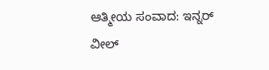ಆತ್ಮೀಯ ಸಂವಾದ: ಇನ್ನರ್ ವೀಲ್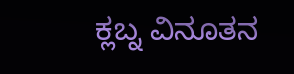ಕ್ಲಬ್ನ ವಿನೂತನ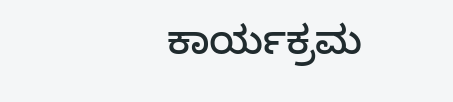ಕಾರ್ಯಕ್ರಮ